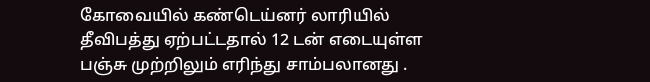கோவையில் கண்டெய்னர் லாரியில் தீவிபத்து ஏற்பட்டதால் 12 டன் எடையுள்ள பஞ்சு முற்றிலும் எரிந்து சாம்பலானது .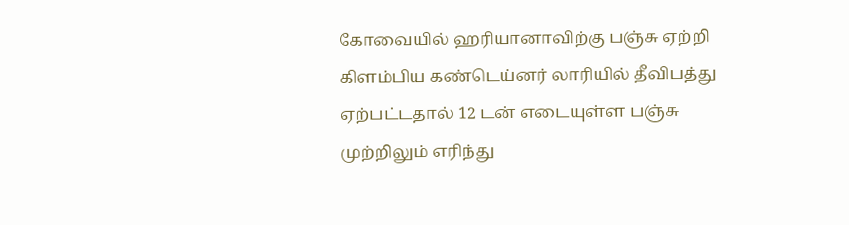கோவையில் ஹரியானாவிற்கு பஞ்சு ஏற்றி கிளம்பிய கண்டெய்னர் லாரியில் தீவிபத்து ஏற்பட்டதால் 12 டன் எடையுள்ள பஞ்சு முற்றிலும் எரிந்து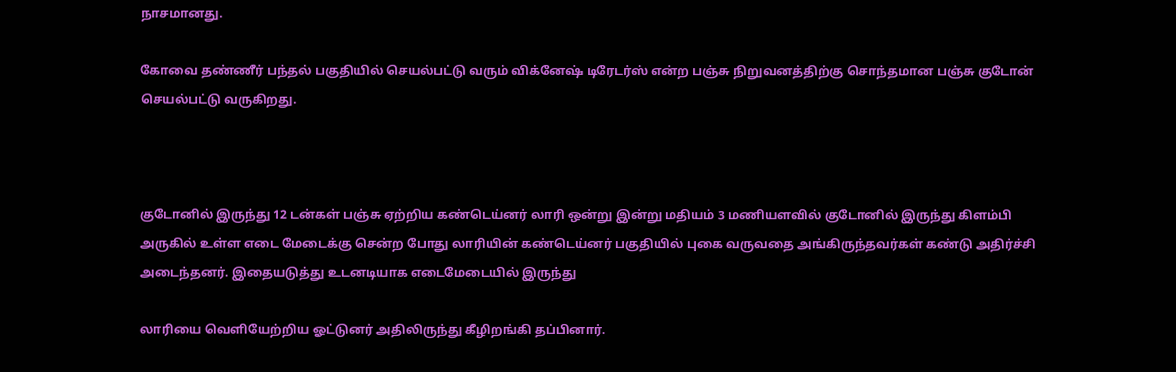நாசமானது.

கோவை தண்ணீர் பந்தல் பகுதியில் செயல்பட்டு வரும் விக்னேஷ் டிரேடர்ஸ் என்ற பஞ்சு நிறுவனத்திற்கு சொந்தமான பஞ்சு குடோன் செயல்பட்டு வருகிறது.



குடோனில் இருந்து 12 டன்கள் பஞ்சு ஏற்றிய கண்டெய்னர் லாரி ஒன்று இன்று மதியம் 3 மணியளவில் குடோனில் இருந்து கிளம்பி அருகில் உள்ள எடை மேடைக்கு சென்ற போது லாரியின் கண்டெய்னர் பகுதியில் புகை வருவதை அங்கிருந்தவர்கள் கண்டு அதிர்ச்சி அடைந்தனர். இதையடுத்து உடனடியாக எடைமேடையில் இருந்து

லாரியை வெளியேற்றிய ஓட்டுனர் அதிலிருந்து கீழிறங்கி தப்பினார்.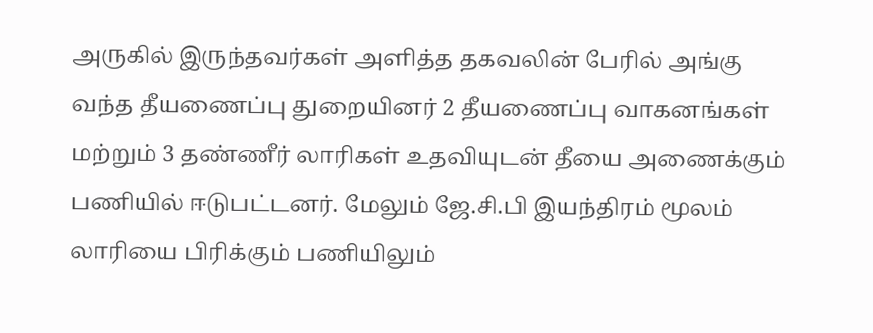அருகில் இருந்தவர்கள் அளித்த தகவலின் பேரில் அங்கு வந்த தீயணைப்பு துறையினர் 2 தீயணைப்பு வாகனங்கள் மற்றும் 3 தண்ணீர் லாரிகள் உதவியுடன் தீயை அணைக்கும் பணியில் ஈடுபட்டனர். மேலும் ஜே.சி.பி இயந்திரம் மூலம் லாரியை பிரிக்கும் பணியிலும்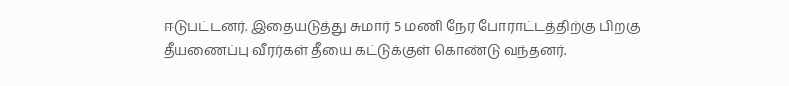ஈடுபட்டனர். இதையடுத்து சுமார் 5 மணி நேர போராட்டத்திற்கு பிறகு தீயணைப்பு வீரர்கள் தீயை கட்டுக்குள் கொண்டு வந்தனர்.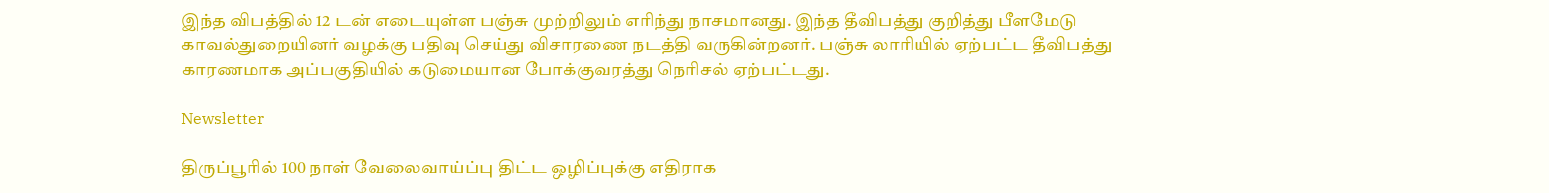இந்த விபத்தில் 12 டன் எடையுள்ள பஞ்சு முற்றிலும் எரிந்து நாசமானது. இந்த தீவிபத்து குறித்து பீளமேடு காவல்துறையினர் வழக்கு பதிவு செய்து விசாரணை நடத்தி வருகின்றனர். பஞ்சு லாரியில் ஏற்பட்ட தீவிபத்து காரணமாக அப்பகுதியில் கடுமையான போக்குவரத்து நெரிசல் ஏற்பட்டது.

Newsletter

திருப்பூரில் 100 நாள் வேலைவாய்ப்பு திட்ட ஒழிப்புக்கு எதிராக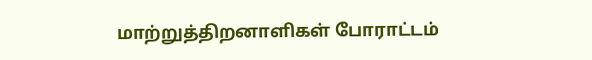மாற்றுத்திறனாளிகள் போராட்டம்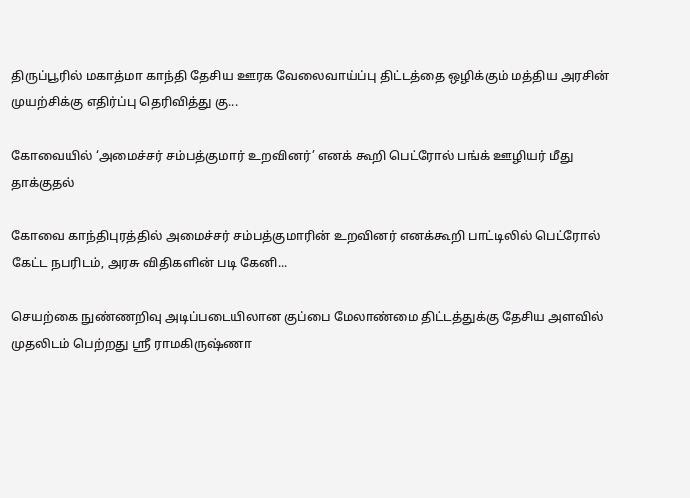திருப்பூரில் மகாத்மா காந்தி தேசிய ஊரக வேலைவாய்ப்பு திட்டத்தை ஒழிக்கும் மத்திய அரசின் முயற்சிக்கு எதிர்ப்பு தெரிவித்து கு...

கோவையில் ‘அமைச்சர் சம்பத்குமார் உறவினர்’ எனக் கூறி பெட்ரோல் பங்க் ஊழியர் மீது தாக்குதல்

கோவை காந்திபுரத்தில் அமைச்சர் சம்பத்குமாரின் உறவினர் எனக்கூறி பாட்டிலில் பெட்ரோல் கேட்ட நபரிடம், அரசு விதிகளின் படி கேனி...

செயற்கை நுண்ணறிவு அடிப்படையிலான குப்பை மேலாண்மை திட்டத்துக்கு தேசிய அளவில் முதலிடம் பெற்றது ஶ்ரீ ராமகிருஷ்ணா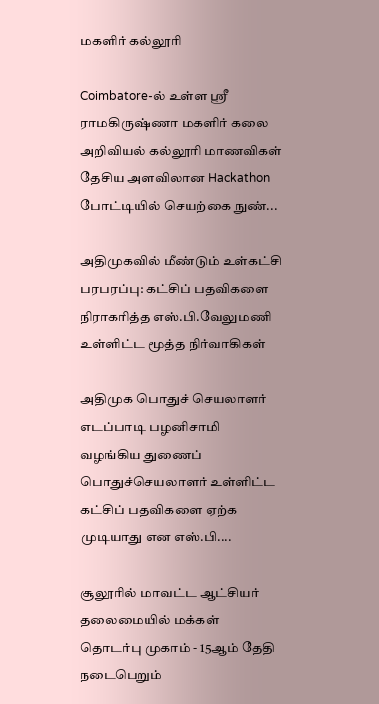மகளிர் கல்லூரி

Coimbatore-ல் உள்ள ஶ்ரீ ராமகிருஷ்ணா மகளிர் கலை அறிவியல் கல்லூரி மாணவிகள் தேசிய அளவிலான Hackathon போட்டியில் செயற்கை நுண்...

அதிமுகவில் மீண்டும் உள்கட்சி பரபரப்பு: கட்சிப் பதவிகளை நிராகரித்த எஸ்.பி.வேலுமணி உள்ளிட்ட மூத்த நிர்வாகிகள்

அதிமுக பொதுச் செயலாளர் எடப்பாடி பழனிசாமி வழங்கிய துணைப் பொதுச்செயலாளர் உள்ளிட்ட கட்சிப் பதவிகளை ஏற்க முடியாது என எஸ்.பி....

சூலூரில் மாவட்ட ஆட்சியர் தலைமையில் மக்கள் தொடர்பு முகாம் - 15ஆம் தேதி நடைபெறும்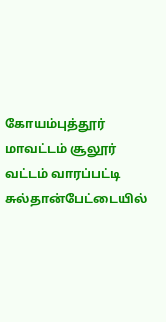கோயம்புத்தூர் மாவட்டம் சூலூர் வட்டம் வாரப்பட்டி சுல்தான்பேட்டையில்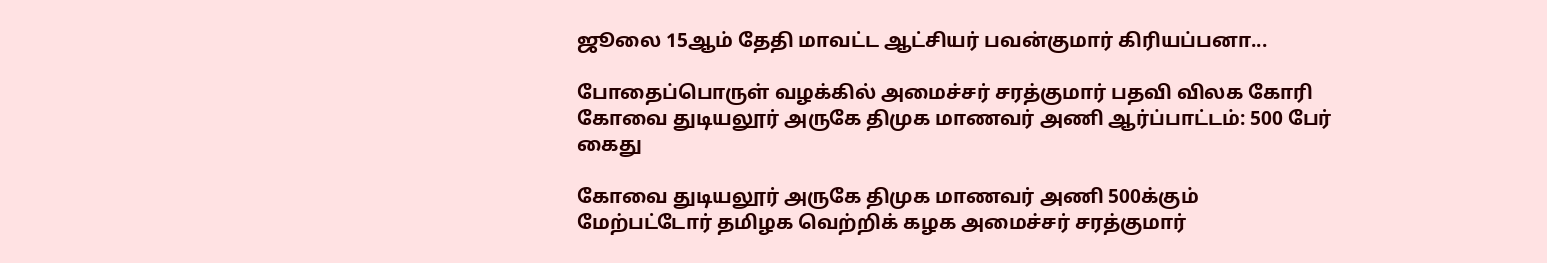ஜூலை 15ஆம் தேதி மாவட்ட ஆட்சியர் பவன்குமார் கிரியப்பனா...

போதைப்பொருள் வழக்கில் அமைச்சர் சரத்குமார் பதவி விலக கோரி கோவை துடியலூர் அருகே திமுக மாணவர் அணி ஆர்ப்பாட்டம்: 500 பேர் கைது

கோவை துடியலூர் அருகே திமுக மாணவர் அணி 500க்கும் மேற்பட்டோர் தமிழக வெற்றிக் கழக அமைச்சர் சரத்குமார்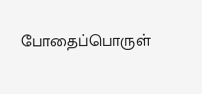போதைப்பொருள்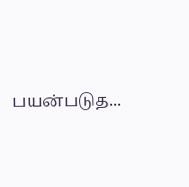பயன்படுத...